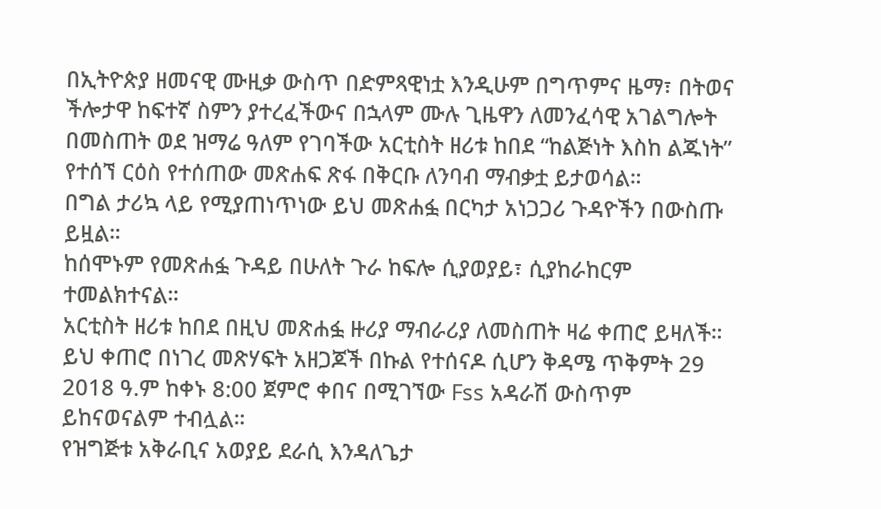በኢትዮጵያ ዘመናዊ ሙዚቃ ውስጥ በድምጻዊነቷ እንዲሁም በግጥምና ዜማ፣ በትወና ችሎታዋ ከፍተኛ ስምን ያተረፈችውና በኋላም ሙሉ ጊዜዋን ለመንፈሳዊ አገልግሎት በመስጠት ወደ ዝማሬ ዓለም የገባችው አርቲስት ዘሪቱ ከበደ “ከልጅነት እስከ ልጁነት” የተሰኘ ርዕስ የተሰጠው መጽሐፍ ጽፋ በቅርቡ ለንባብ ማብቃቷ ይታወሳል።
በግል ታሪኳ ላይ የሚያጠነጥነው ይህ መጽሐፏ በርካታ አነጋጋሪ ጉዳዮችን በውስጡ ይዟል።
ከሰሞኑም የመጽሐፏ ጉዳይ በሁለት ጉራ ከፍሎ ሲያወያይ፣ ሲያከራከርም ተመልክተናል።
አርቲስት ዘሪቱ ከበደ በዚህ መጽሐፏ ዙሪያ ማብራሪያ ለመስጠት ዛሬ ቀጠሮ ይዛለች።
ይህ ቀጠሮ በነገረ መጽሃፍት አዘጋጆች በኩል የተሰናዶ ሲሆን ቅዳሜ ጥቅምት 29 2018 ዓ.ም ከቀኑ 8:00 ጀምሮ ቀበና በሚገኘው Fss አዳራሽ ውስጥም ይከናወናልም ተብሏል።
የዝግጅቱ አቅራቢና አወያይ ደራሲ እንዳለጌታ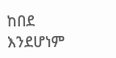ከበደ እንደሆነም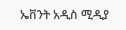ኤቨንት አዲስ ሚዲያ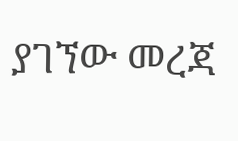ያገኘው መረጃ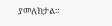ያመለክታል።